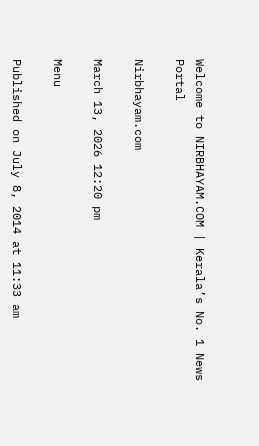Welcome to NIRBHAYAM.COM | Kerala’s No. 1 News Portal

Nirbhayam.com

March 13, 2026 12:20 pm

Menu

Published on July 8, 2014 at 11:33 am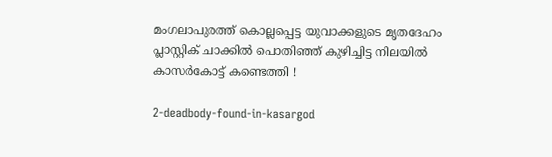മംഗലാപുരത്ത് കൊല്ലപ്പെട്ട യുവാക്കളുടെ മൃതദേഹം പ്ലാസ്റ്റിക് ചാക്കില്‍ പൊതിഞ്ഞ് കുഴിച്ചിട്ട നിലയില്‍ കാസര്‍കോട്ട് കണ്ടെത്തി !

2-deadbody-found-in-kasargod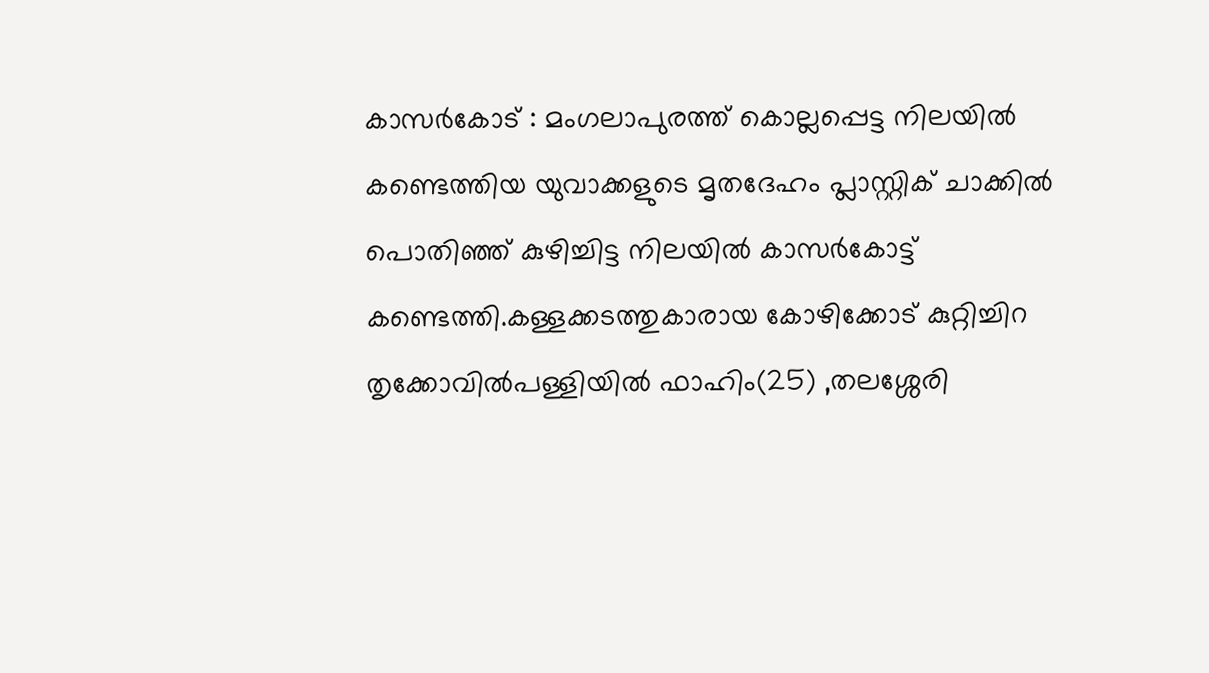കാസർകോട് : മംഗലാപുരത്ത് കൊല്ലപ്പെട്ട നിലയിൽ കണ്ടെത്തിയ യുവാക്കളുടെ മൃതദേഹം പ്ലാസ്റ്റിക് ചാക്കില്‍ പൊതിഞ്ഞ് കുഴിച്ചിട്ട നിലയില്‍ കാസര്‍കോട്ട് കണ്ടെത്തി.കള്ളക്കടത്തുകാരായ കോഴിക്കോട് കുറ്റിച്ചിറ തൃക്കോവില്‍പള്ളിയില്‍ ഫാഹിം(25) ,തലശ്ശേരി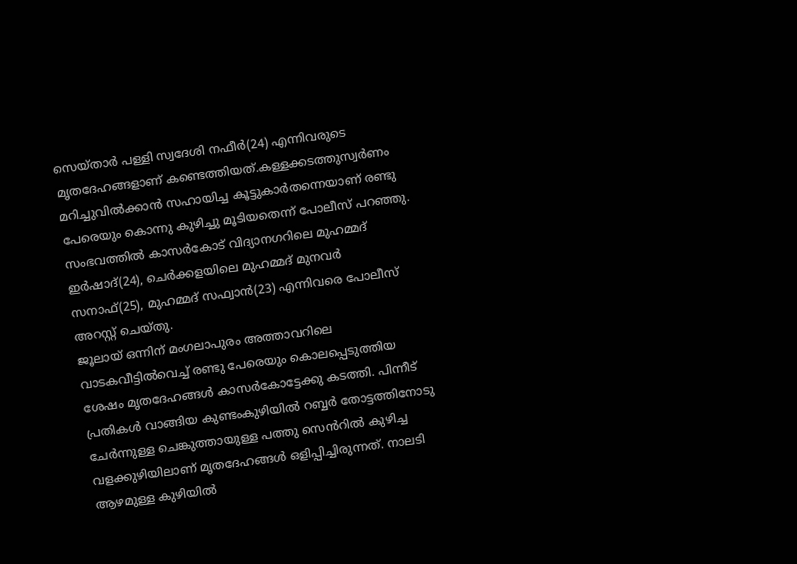സെയ്താര്‍ പള്ളി സ്വദേശി നഫീര്‍(24) എന്നിവരുടെ മൃതദേഹങ്ങളാണ് കണ്ടെത്തിയത്.കള്ളക്കടത്തുസ്വര്‍ണം മറിച്ചുവില്‍ക്കാന്‍ സഹായിച്ച കൂട്ടുകാര്‍തന്നെയാണ് രണ്ടു പേരെയും കൊന്നു കുഴിച്ചു മൂടിയതെന്ന് പോലീസ് പറഞ്ഞു. സംഭവത്തിൽ കാസര്‍കോട് വിദ്യാനഗറിലെ മുഹമ്മദ് ഇര്‍ഷാദ്(24), ചെര്‍ക്കളയിലെ മുഹമ്മദ് മുനവര്‍ സനാഫ്(25), മുഹമ്മദ് സഫ്വാന്‍(23) എന്നിവരെ പോലീസ് അറസ്റ്റ് ചെയ്തു.
ജൂലായ് ഒന്നിന് മംഗലാപുരം അത്താവറിലെ വാടകവീട്ടില്‍വെച്ച് രണ്ടു പേരെയും കൊലപ്പെടുത്തിയ ശേഷം മൃതദേഹങ്ങള്‍ കാസര്‍കോട്ടേക്കു കടത്തി. പിന്നീട് പ്രതികൾ വാങ്ങിയ കുണ്ടംകുഴിയില്‍ റബ്ബര്‍ തോട്ടത്തിനോടു ചേര്‍ന്നുള്ള ചെങ്കുത്തായുള്ള പത്തു സെൻറിൽ കുഴിച്ച വളക്കുഴിയിലാണ് മൃതദേഹങ്ങള്‍ ഒളിപ്പിച്ചിരുന്നത്. നാലടി ആഴമുള്ള കുഴിയില്‍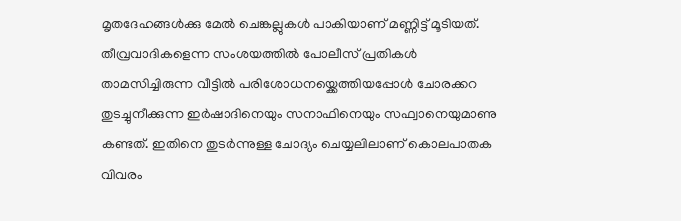മൃതദേഹങ്ങള്‍ക്കു മേല്‍ ചെങ്കല്ലുകള്‍ പാകിയാണ് മണ്ണിട്ട് മൂടിയത്. തീവ്രവാദികളെന്ന സംശയത്തില്‍ പോലീസ് പ്രതികൾ താമസിച്ചിരുന്ന വീട്ടിൽ പരിശോധനയ്ക്കെത്തിയപ്പോൾ ചോരക്കറ തുടച്ചുനീക്കുന്ന ഇര്‍ഷാദിനെയും സനാഫിനെയും സഫ്വാനെയുമാണു കണ്ടത്. ഇതിനെ തുടർന്നുള്ള ചോദ്യം ചെയ്യലിലാണ് കൊലപാതക വിവരം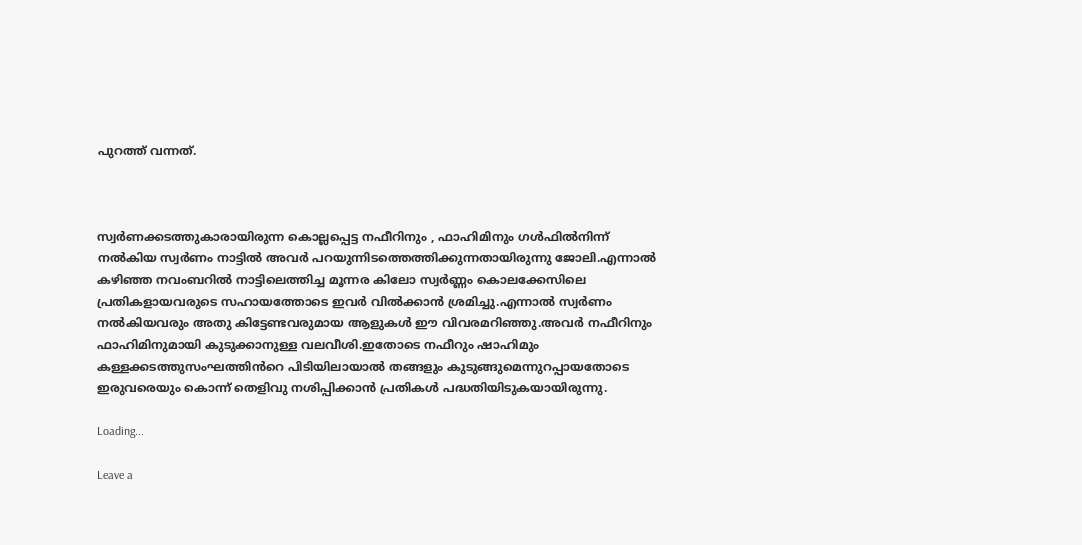പുറത്ത് വന്നത്.



സ്വര്‍ണക്കടത്തുകാരായിരുന്ന കൊല്ലപ്പെട്ട നഫീറിനും , ഫാഹിമിനും ഗള്‍ഫില്‍നിന്ന് നല്‍കിയ സ്വര്‍ണം നാട്ടില്‍ അവര്‍ പറയുന്നിടത്തെത്തിക്കുന്നതായിരുന്നു ജോലി.എന്നാൽ കഴിഞ്ഞ നവംബറിൽ നാട്ടിലെത്തിച്ച മൂന്നര കിലോ സ്വർണ്ണം കൊലക്കേസിലെ പ്രതികളായവരുടെ സഹായത്തോടെ ഇവർ വിൽക്കാൻ ശ്രമിച്ചു.എന്നാൽ സ്വര്‍ണം നല്‍കിയവരും അതു കിട്ടേണ്ടവരുമായ ആളുകൾ ഈ വിവരമറിഞ്ഞു.അവര്‍ നഫീറിനും ഫാഹിമിനുമായി കുടുക്കാനുള്ള വലവീശി.ഇതോടെ നഫീറും ഷാഹിമും കള്ളക്കടത്തുസംഘത്തിൻറെ പിടിയിലായാല്‍ തങ്ങളും കുടുങ്ങുമെന്നുറപ്പായതോടെ ഇരുവരെയും കൊന്ന് തെളിവു നശിപ്പിക്കാന്‍ പ്രതികള്‍ പദ്ധതിയിടുകയായിരുന്നു.

Loading...

Leave a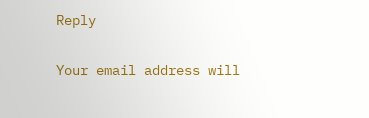Reply

Your email address will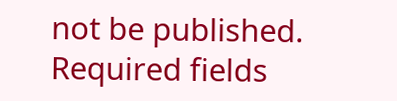not be published. Required fields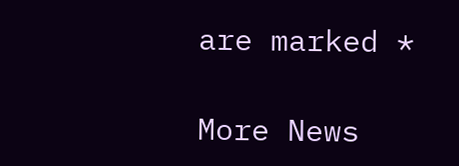are marked *

More News